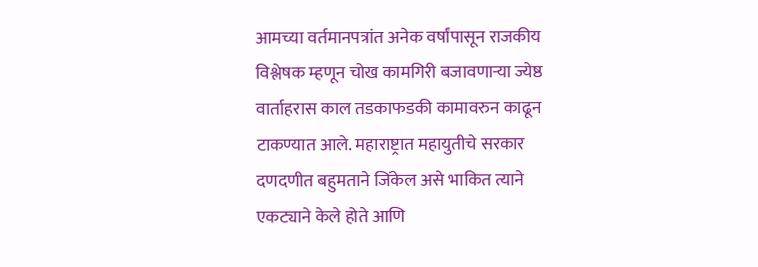आमच्या वर्तमानपत्रांत अनेक वर्षांपासून राजकीय विश्लेषक म्हणून चोख कामगिरी बजावणाऱ्या ज्येष्ठ वार्ताहरास काल तडकाफडकी कामावरुन काढून टाकण्यात आले. महाराष्ट्रात महायुतीचे सरकार दणदणीत बहुमताने जिंकेल असे भाकित त्याने एकट्याने केले होते आणि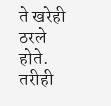ते खरेही ठरले होते. तरीही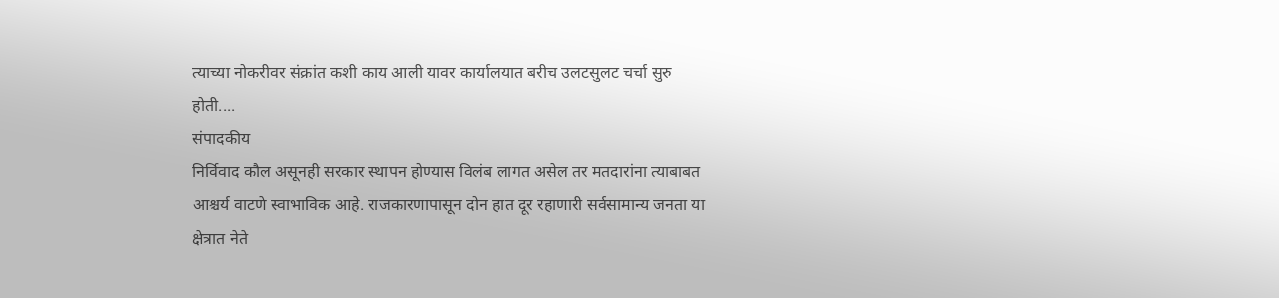त्याच्या नोकरीवर संक्रांत कशी काय आली यावर कार्यालयात बरीच उलटसुलट चर्चा सुरु होती....
संपादकीय
निर्विवाद कौल असूनही सरकार स्थापन होण्यास विलंब लागत असेल तर मतदारांना त्याबाबत आश्चर्य वाटणे स्वाभाविक आहे. राजकारणापासून दोन हात दूर रहाणारी सर्वसामान्य जनता या क्षेत्रात नेते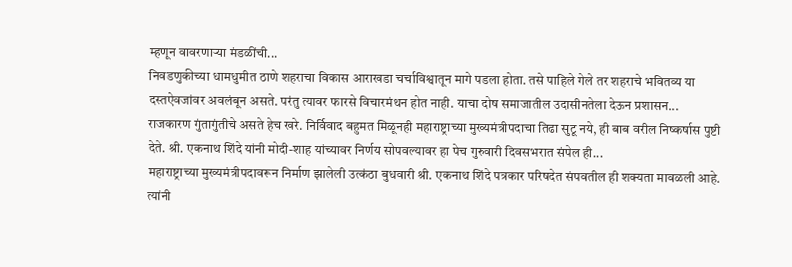म्हणून वावरणाऱ्या मंडळींची...
निवडणुकीच्या धामधुमीत ठाणे शहराचा विकास आराखडा चर्चाविश्वातून मागे पडला होता. तसे पाहिले गेले तर शहराचे भवितव्य या दस्तऐवजांवर अवलंबून असते. परंतु त्यावर फारसे विचारमंथन होत नाही. याचा दोष समाजातील उदासीनतेला देऊन प्रशासन...
राजकारण गुंतागुंतीचे असते हेच खरे. निर्विवाद बहुमत मिळूनही महाराष्ट्राच्या मुख्यमंत्रीपदाचा तिढा सुटू नये, ही बाब वरील निष्कर्षास पुष्टी देते. श्री. एकनाथ शिंदे यांनी मोदी-शाह यांच्यावर निर्णय सोपवल्यावर हा पेच गुरुवारी दिवसभरात संपेल ही...
महाराष्ट्राच्या मुख्यमंत्रीपदावरून निर्माण झालेली उत्कंठा बुधवारी श्री. एकनाथ शिंदे पत्रकार परिषदेत संपवतील ही शक्यता मावळली आहे. त्यांनी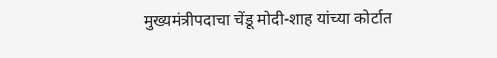मुख्यमंत्रीपदाचा चेंडू मोदी-शाह यांच्या कोर्टात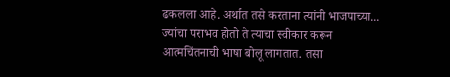ढकलला आहे. अर्थात तसे करताना त्यांनी भाजपाच्या...
ज्यांचा पराभव होतो ते त्याचा स्वीकार करून आत्मचिंतनाची भाषा बोलू लागतात. तसा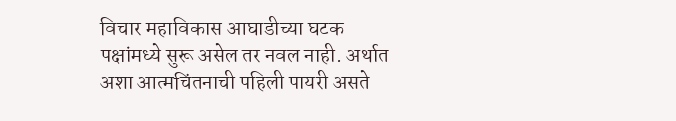विचार महाविकास आघाडीच्या घटक पक्षांमध्ये सुरू असेल तर नवल नाही. अर्थात अशा आत्मचिंतनाची पहिली पायरी असते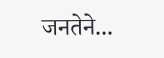जनतेने...